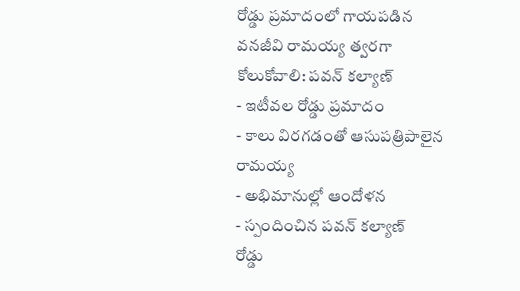రోడ్డు ప్రమాదంలో గాయపడిన వనజీవి రామయ్య త్వరగా కోలుకోవాలి: పవన్ కల్యాణ్
- ఇటీవల రోడ్డు ప్రమాదం
- కాలు విరగడంతో ఆసుపత్రిపాలైన రామయ్య
- అభిమానుల్లో ఆందోళన
- స్పందించిన పవన్ కల్యాణ్
రోడ్డు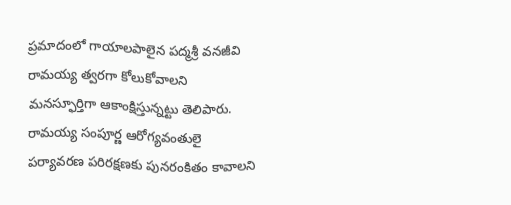ప్రమాదంలో గాయాలపాలైన పద్మశ్రీ వనజీవి రామయ్య త్వరగా కోలుకోవాలని మనస్ఫూర్తిగా ఆకాంక్షిస్తున్నట్టు తెలిపారు. రామయ్య సంపూర్ణ ఆరోగ్యవంతులై పర్యావరణ పరిరక్షణకు పునరంకితం కావాలని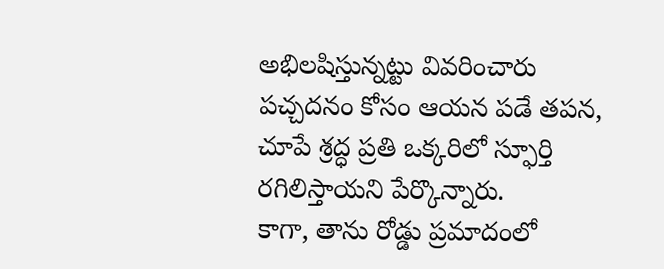అభిలషిస్తున్నట్టు వివరించారు పచ్చదనం కోసం ఆయన పడే తపన, చూపే శ్రద్ధ ప్రతి ఒక్కరిలో స్ఫూర్తి రగిలిస్తాయని పేర్కొన్నారు.
కాగా, తాను రోడ్డు ప్రమాదంలో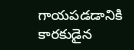గాయపడడానికి కారకుడైన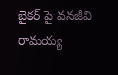బైకర్ పై వనజీవి రామయ్య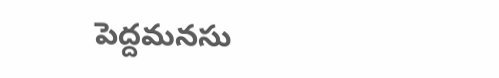పెద్దమనసు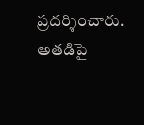ప్రదర్శించారు. అతడిపై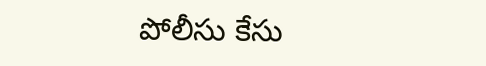పోలీసు కేసు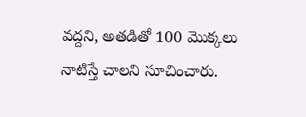వద్దని, అతడితో 100 మొక్కలు నాటిస్తే చాలని సూచించారు.